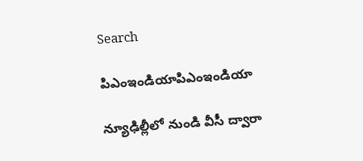Search

పిఎంఇండియాపిఎంఇండియా

న్యూఢిల్లీలో నుండి వీసీ ద్వారా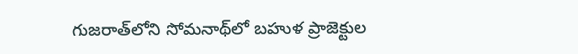గుజరాత్‌లోని సోమనాథ్‌లో బహుళ ప్రాజెక్టుల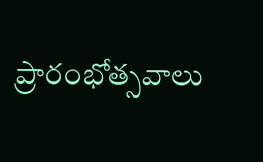ప్రారంభోత్సవాలు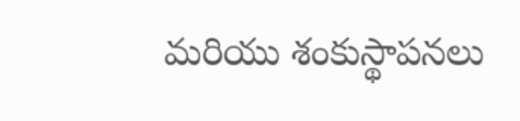మరియు శంకుస్థాపనలు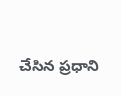చేసిన ప్రధాని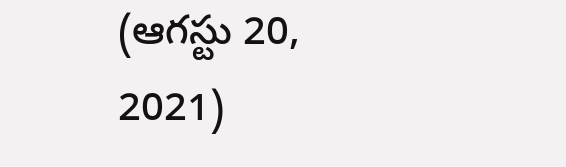(ఆగస్టు 20, 2021)